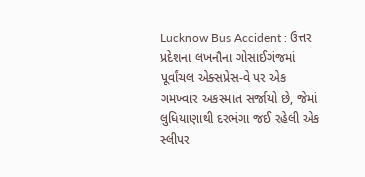Lucknow Bus Accident : ઉત્તર પ્રદેશના લખનૌના ગોસાઈગંજમાં પૂર્વાંચલ એક્સપ્રેસ-વે પર એક ગમખ્વાર અકસ્માત સર્જાયો છે, જેમાં લુધિયાણાથી દરભંગા જઈ રહેલી એક સ્લીપર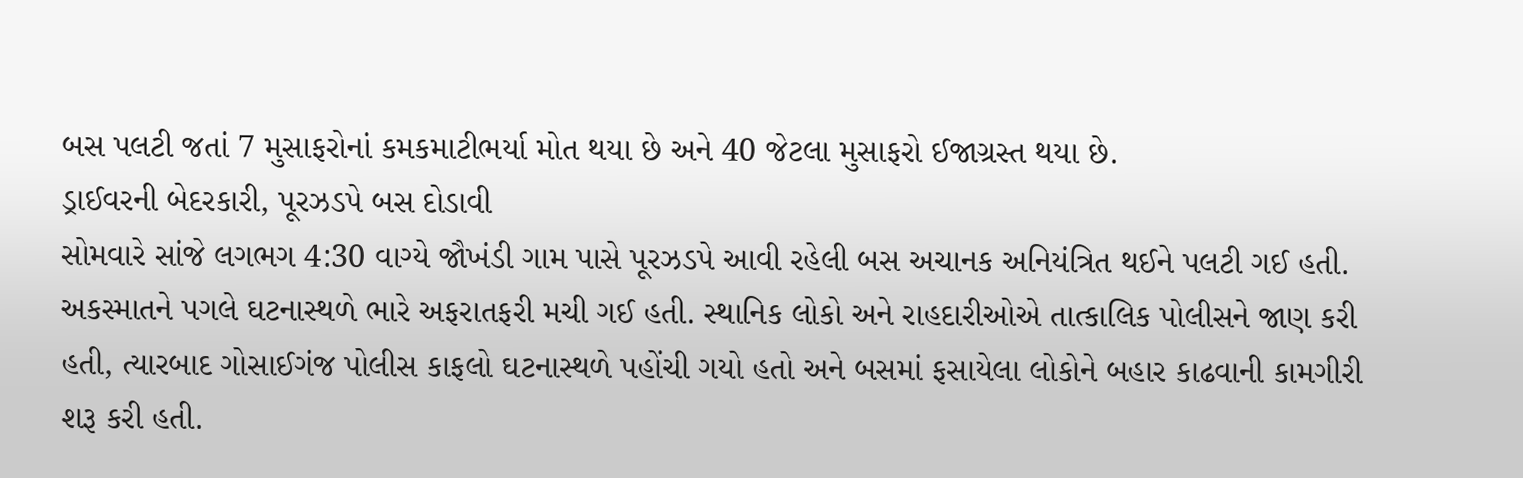બસ પલટી જતાં 7 મુસાફરોનાં કમકમાટીભર્યા મોત થયા છે અને 40 જેટલા મુસાફરો ઈજાગ્રસ્ત થયા છે.
ડ્રાઈવરની બેદરકારી, પૂરઝડપે બસ દોડાવી
સોમવારે સાંજે લગભગ 4:30 વાગ્યે જૌખંડી ગામ પાસે પૂરઝડપે આવી રહેલી બસ અચાનક અનિયંત્રિત થઈને પલટી ગઈ હતી. અકસ્માતને પગલે ઘટનાસ્થળે ભારે અફરાતફરી મચી ગઈ હતી. સ્થાનિક લોકો અને રાહદારીઓએ તાત્કાલિક પોલીસને જાણ કરી હતી, ત્યારબાદ ગોસાઈગંજ પોલીસ કાફલો ઘટનાસ્થળે પહોંચી ગયો હતો અને બસમાં ફસાયેલા લોકોને બહાર કાઢવાની કામગીરી શરૂ કરી હતી.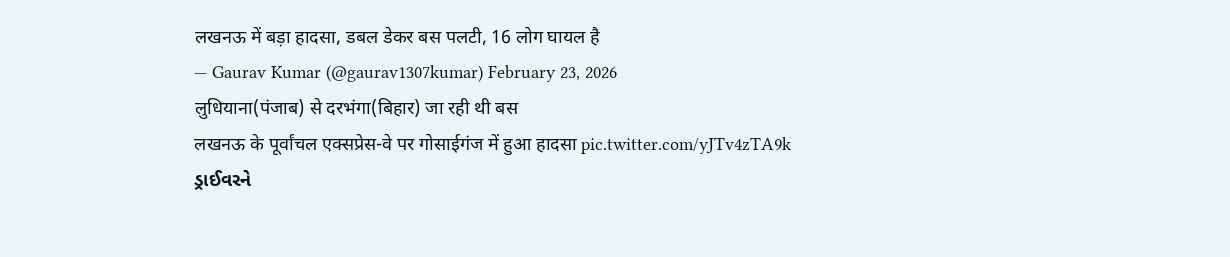लखनऊ में बड़ा हादसा, डबल डेकर बस पलटी, 16 लोग घायल है
— Gaurav Kumar (@gaurav1307kumar) February 23, 2026
लुधियाना(पंजाब) से दरभंगा(बिहार) जा रही थी बस
लखनऊ के पूर्वांचल एक्सप्रेस-वे पर गोसाईगंज में हुआ हादसा pic.twitter.com/yJTv4zTA9k
ડ્રાઈવરને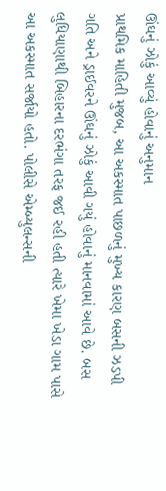ઊંઘનું ઝોકું આવ્યું હોવાનું અનુમાન
પ્રાથમિક માહિતી મુજબ, આ અકસ્માત પાછળનું મુખ્ય કારણ બસની ઝડપી ગતિ અને ડ્રાઈવરને ઊંઘનું ઝોકું આવી ગયું હોવાનું માનવામાં આવે છે. બસ લુધિયાણાથી બિહારના દરભંગા તરફ જઈ રહી હતી ત્યારે ખેમા ખેડા ગામ પાસે આ અકસ્માત સર્જાયો હતો. પોલીસે એમ્બ્યુલન્સની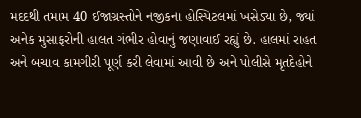મદદથી તમામ 40 ઈજાગ્રસ્તોને નજીકના હોસ્પિટલમાં ખસેડ્યા છે, જ્યાં અનેક મુસાફરોની હાલત ગંભીર હોવાનું જણાવાઈ રહ્યું છે. હાલમાં રાહત અને બચાવ કામગીરી પૂર્ણ કરી લેવામાં આવી છે અને પોલીસે મૃતદેહોને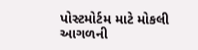પોસ્ટમોર્ટમ માટે મોકલી આગળની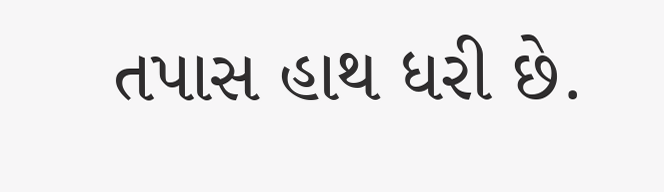તપાસ હાથ ધરી છે.